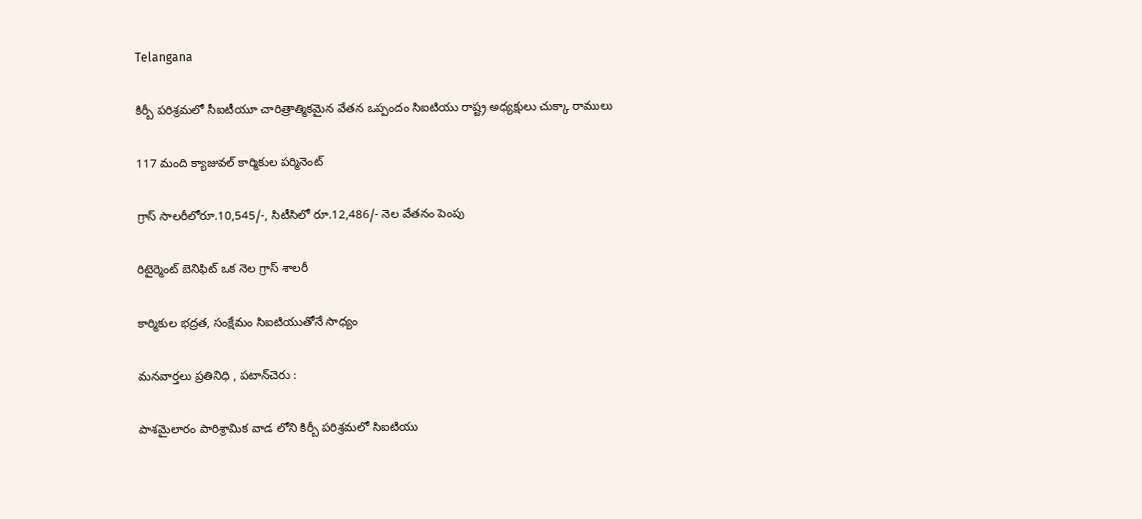Telangana

కిర్బీ పరిశ్రమలో సీఐటీయూ చారిత్రాత్మికమైన వేతన ఒప్పందం సిఐటియు రాష్ట్ర అధ్యక్షులు చుక్కా రాములు

117 మంది క్యాజువల్ కార్మికుల పర్మినెంట్

గ్రాస్ సాలరీలోరూ.10,545/-, సిటీసిలో రూ.12,486/- నెల వేతనం పెంపు

రిటైర్మెంట్ బెనిఫిట్ ఒక నెల గ్రాస్ శాలరీ

కార్మికుల భద్రత, సంక్షేమం సిఐటియుతోనే సాధ్యం

మనవార్తలు ప్రతినిధి , పటాన్‌చెరు :

పాశమైలారం పారిశ్రామిక వాడ లోని కిర్బీ పరిశ్రమలో సిఐటియు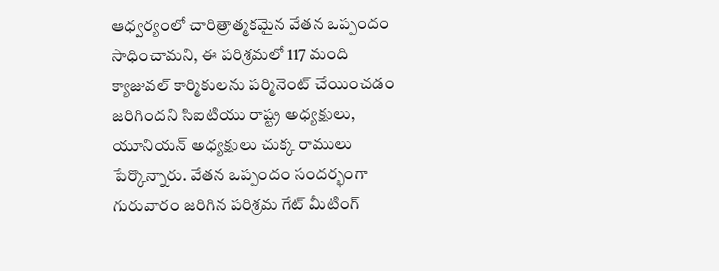ఆధ్వర్యంలో చారిత్రాత్మకమైన వేతన ఒప్పందం సాధించామని, ఈ పరిశ్రమలో 117 మంది క్యాజువల్ కార్మికులను పర్మినెంట్ చేయించడం జరిగిందని సిఐటియు రాష్ట్ర అధ్యక్షులు, యూనియన్ అధ్యక్షులు చుక్క రాములు పేర్కొన్నారు. వేతన ఒప్పందం సందర్భంగా గురువారం జరిగిన పరిశ్రమ గేట్ మీటింగ్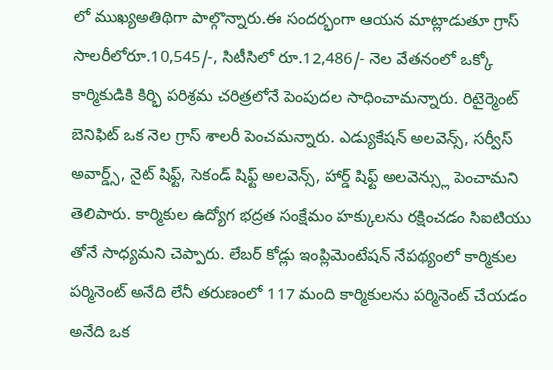లో ముఖ్యఅతిథిగా పాల్గొన్నారు.ఈ సందర్భంగా ఆయన మాట్లాడుతూ గ్రాస్ సాలరీలోరూ.10,545/-, సిటీసిలో రూ.12,486/- నెల వేతనంలో ఒక్కో కార్మికుడికి కిర్భి పరిశ్రమ చరిత్రలోనే పెంపుదల సాధించామన్నారు. రిటైర్మెంట్ బెనిఫిట్ ఒక నెల గ్రాస్ శాలరీ పెంచమన్నారు. ఎడ్యుకేషన్ అలవెన్స్, సర్వీస్ అవార్డ్స్, నైట్ షిఫ్ట్, సెకండ్ షిఫ్ట్ అలవెన్స్, హార్డ్ షిఫ్ట్ అలవెన్స్లు పెంచామని తెలిపారు. కార్మికుల ఉద్యోగ భద్రత సంక్షేమం హక్కులను రక్షించడం సిఐటియు తోనే సాధ్యమని చెప్పారు. లేబర్ కోడ్లు ఇంప్లిమెంటేషన్ నేపథ్యంలో కార్మికుల పర్మినెంట్ అనేది లేనీ తరుణంలో 117 మంది కార్మికులను పర్మినెంట్ చేయడం అనేది ఒక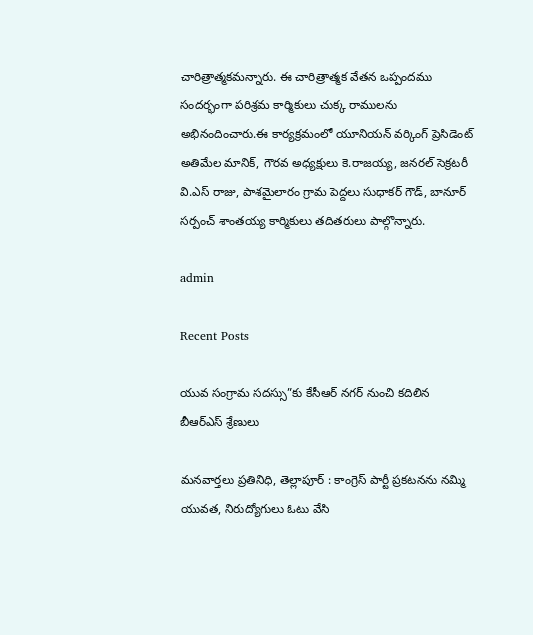చారిత్రాత్మకమన్నారు. ఈ చారిత్రాత్మక వేతన ఒప్పందము సందర్భంగా పరిశ్రమ కార్మికులు చుక్క రాములను అభినందించారు.ఈ కార్యక్రమంలో యూనియన్ వర్కింగ్ ప్రెసిడెంట్ అతిమేల మానిక్, గౌరవ అధ్యక్షులు కె.రాజయ్య, జనరల్ సెక్రటరీ వి.ఎస్ రాజు, పాశమైలారం గ్రామ పెద్దలు సుధాకర్ గౌడ్, బానూర్ సర్పంచ్ శాంతయ్య కార్మికులు తదితరులు పాల్గొన్నారు.

admin

Recent Posts

యువ సంగ్రామ సదస్సు”కు కేసీఆర్ నగర్ నుంచి కదిలిన బీఆర్ఎస్ శ్రేణులు

మనవార్తలు ప్రతినిధి, తెల్లాపూర్ : కాంగ్రెస్ పార్టీ ప్రకటనను నమ్మి యువత, నిరుద్యోగులు ఓటు వేసి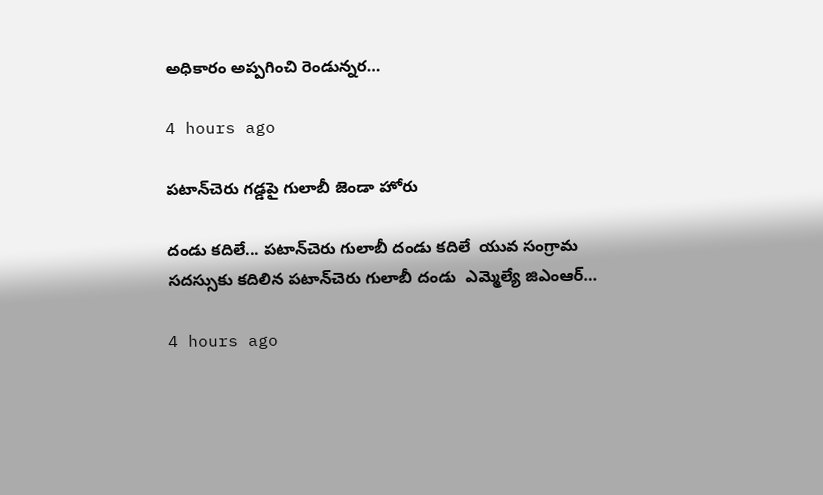అధికారం అప్పగించి రెండున్నర…

4 hours ago

పటాన్‌చెరు గడ్డపై గులాబీ జెండా హోరు

దండు కదిలే... పటాన్‌చెరు గులాబీ దండు కదిలే  యువ సంగ్రామ సదస్సుకు కదిలిన పటాన్‌చెరు గులాబీ దండు  ఎమ్మెల్యే జిఎంఆర్…

4 hours ago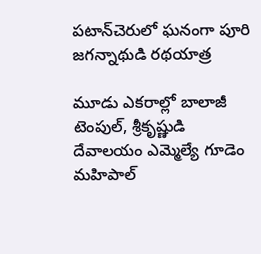పటాన్‌చెరులో ఘనంగా పూరి జగన్నాథుడి రథయాత్ర

మూడు ఎకరాల్లో బాలాజీ టెంపుల్, శ్రీకృష్ణుడి దేవాలయం ఎమ్మెల్యే గూడెం మహిపాల్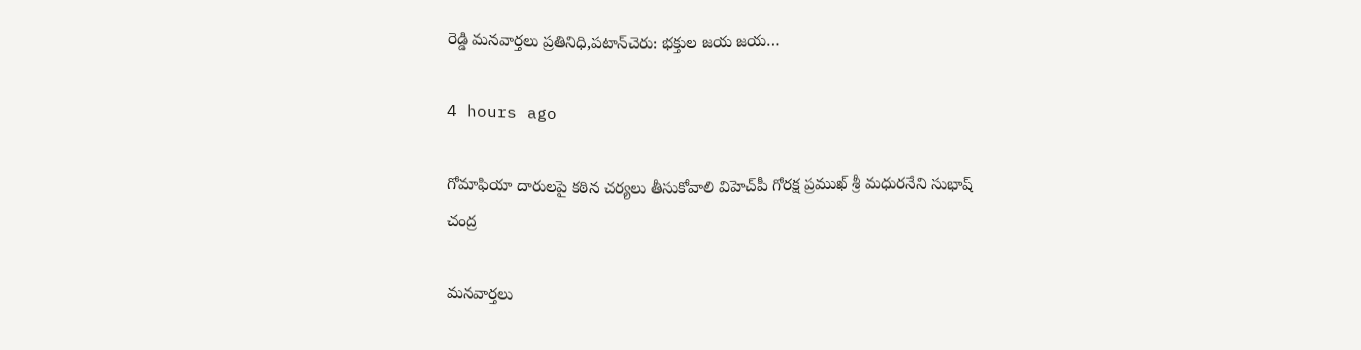రెడ్డి మనవార్తలు ప్రతినిధి,పటాన్‌చెరు: భక్తుల జయ జయ…

4 hours ago

గోమాఫియా దారులపై కఠిన చర్యలు తీసుకోవాలి విహెచ్‌పీ గోరక్ష ప్రముఖ్ శ్రీ మధురనేని సుభాష్ చంద్ర

మనవార్తలు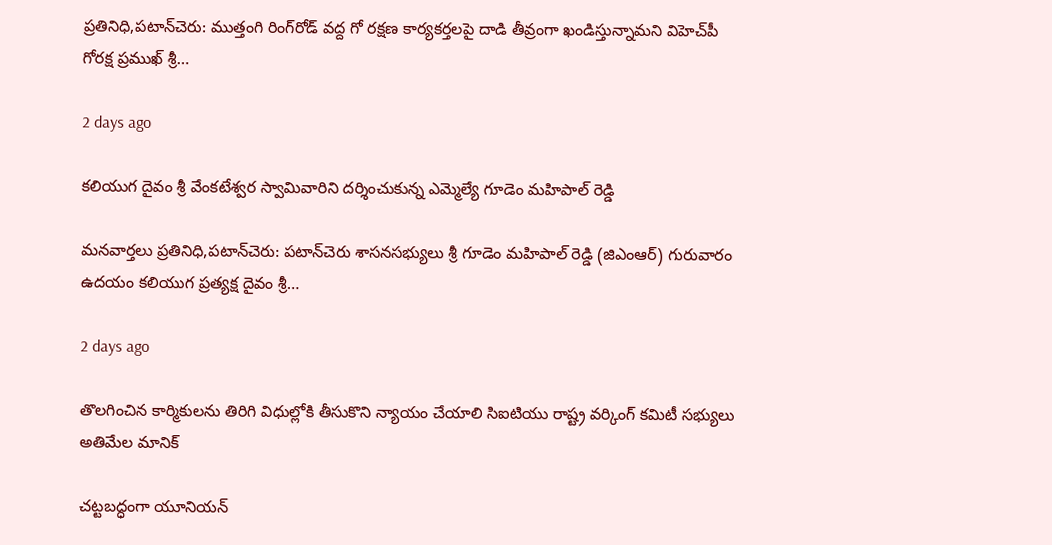ప్రతినిధి,పటాన్‌చెరు: ముత్తంగి రింగ్‌రోడ్ వద్ద గో రక్షణ కార్యకర్తలపై దాడి తీవ్రంగా ఖండిస్తున్నామని విహెచ్‌పీ గోరక్ష ప్రముఖ్ శ్రీ…

2 days ago

కలియుగ దైవం శ్రీ వేంకటేశ్వర స్వామివారిని దర్శించుకున్న ఎమ్మెల్యే గూడెం మహిపాల్ రెడ్డి

మనవార్తలు ప్రతినిధి,పటాన్‌చెరు: పటాన్‌చెరు శాసనసభ్యులు శ్రీ గూడెం మహిపాల్ రెడ్డి (జిఎంఆర్) గురువారం ఉదయం కలియుగ ప్రత్యక్ష దైవం శ్రీ…

2 days ago

తొలగించిన కార్మికులను తిరిగి విధుల్లోకి తీసుకొని న్యాయం చేయాలి సిఐటియు రాష్ట్ర వర్కింగ్ కమిటీ సభ్యులు అతిమేల మానిక్

చట్టబద్ధంగా యూనియన్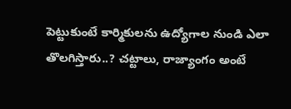పెట్టుకుంటే కార్మికులను ఉద్యోగాల నుండి ఎలా తొలగిస్తారు..? చట్టాలు, రాజ్యాంగం అంటే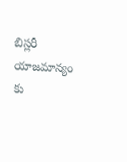బిస్లరీ యాజమాన్యం కు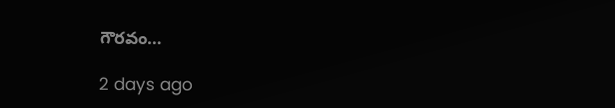గౌరవం…

2 days ago